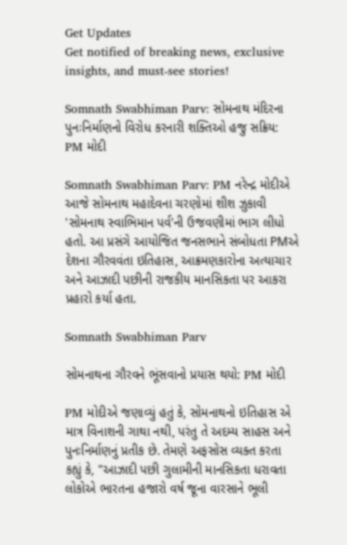Get Updates
Get notified of breaking news, exclusive insights, and must-see stories!

Somnath Swabhiman Parv: સોમનાથ મંદિરના પુનઃનિર્માણનો વિરોધ કરનારી શક્તિઓ હજુ સક્રિય: PM મોદી

Somnath Swabhiman Parv: PM નરેન્દ્ર મોદીએ આજે સોમનાથ મહાદેવના ચરણોમાં શીશ ઝુકાવી 'સોમનાથ સ્વાભિમાન પર્વ'ની ઉજવણીમાં ભાગ લીધો હતો. આ પ્રસંગે આયોજિત જનસભાને સંબોધતા PMએ દેશના ગૌરવવંતા ઇતિહાસ, આક્રમણકારોના અત્યાચાર અને આઝાદી પછીની રાજકીય માનસિકતા પર આકરા પ્રહારો કર્યા હતા.

Somnath Swabhiman Parv

સોમનાથના ગૌરવને ભૂંસવાનો પ્રયાસ થયો: PM મોદી

PM મોદીએ જણાવ્યું હતું કે, સોમનાથનો ઇતિહાસ એ માત્ર વિનાશની ગાથા નથી, પરંતુ તે અદમ્ય સાહસ અને પુનઃનિર્માણનું પ્રતીક છે. તેમણે અફસોસ વ્યક્ત કરતા કહ્યું કે, "આઝાદી પછી ગુલામીની માનસિકતા ધરાવતા લોકોએ ભારતના હજારો વર્ષ જૂના વારસાને ભૂલી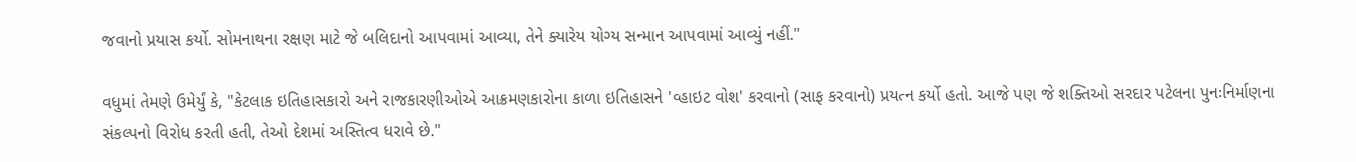જવાનો પ્રયાસ કર્યો. સોમનાથના રક્ષણ માટે જે બલિદાનો આપવામાં આવ્યા, તેને ક્યારેય યોગ્ય સન્માન આપવામાં આવ્યું નહીં."

વધુમાં તેમણે ઉમેર્યું કે, "કેટલાક ઇતિહાસકારો અને રાજકારણીઓએ આક્રમણકારોના કાળા ઇતિહાસને 'વ્હાઇટ વોશ' કરવાનો (સાફ કરવાનો) પ્રયત્ન કર્યો હતો. આજે પણ જે શક્તિઓ સરદાર પટેલના પુનઃનિર્માણના સંકલ્પનો વિરોધ કરતી હતી, તેઓ દેશમાં અસ્તિત્વ ધરાવે છે."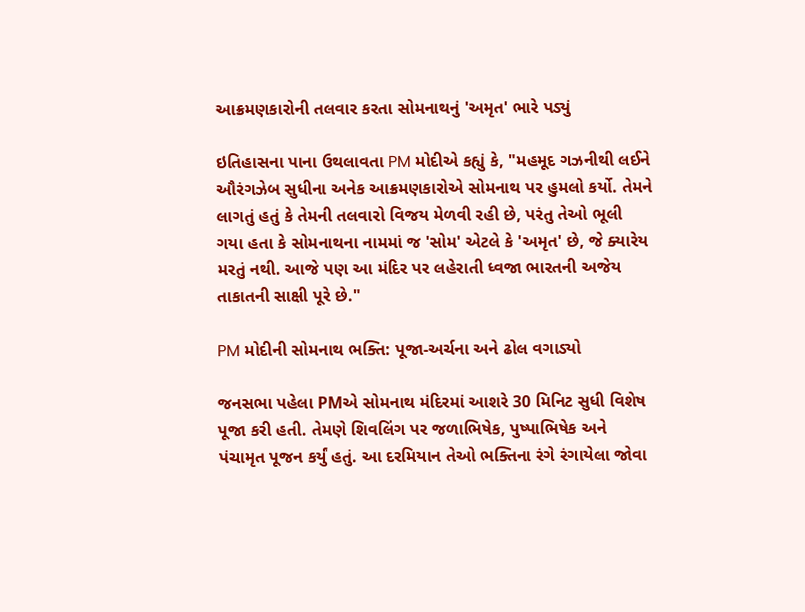આક્રમણકારોની તલવાર કરતા સોમનાથનું 'અમૃત' ભારે પડ્યું

ઇતિહાસના પાના ઉથલાવતા PM મોદીએ કહ્યું કે, "મહમૂદ ગઝનીથી લઈને ઔરંગઝેબ સુધીના અનેક આક્રમણકારોએ સોમનાથ પર હુમલો કર્યો. તેમને લાગતું હતું કે તેમની તલવારો વિજય મેળવી રહી છે, પરંતુ તેઓ ભૂલી ગયા હતા કે સોમનાથના નામમાં જ 'સોમ' એટલે કે 'અમૃત' છે, જે ક્યારેય મરતું નથી. આજે પણ આ મંદિર પર લહેરાતી ધ્વજા ભારતની અજેય તાકાતની સાક્ષી પૂરે છે."

PM મોદીની સોમનાથ ભક્તિ: પૂજા-અર્ચના અને ઢોલ વગાડ્યો

જનસભા પહેલા PMએ સોમનાથ મંદિરમાં આશરે 30 મિનિટ સુધી વિશેષ પૂજા કરી હતી. તેમણે શિવલિંગ પર જળાભિષેક, પુષ્પાભિષેક અને પંચામૃત પૂજન કર્યું હતું. આ દરમિયાન તેઓ ભક્તિના રંગે રંગાયેલા જોવા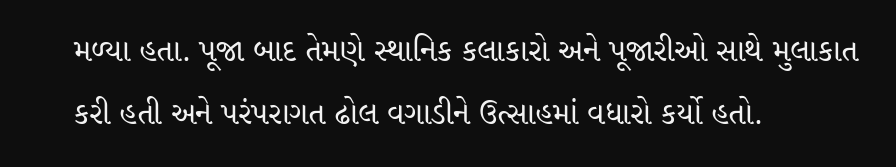મળ્યા હતા. પૂજા બાદ તેમણે સ્થાનિક કલાકારો અને પૂજારીઓ સાથે મુલાકાત કરી હતી અને પરંપરાગત ઢોલ વગાડીને ઉત્સાહમાં વધારો કર્યો હતો.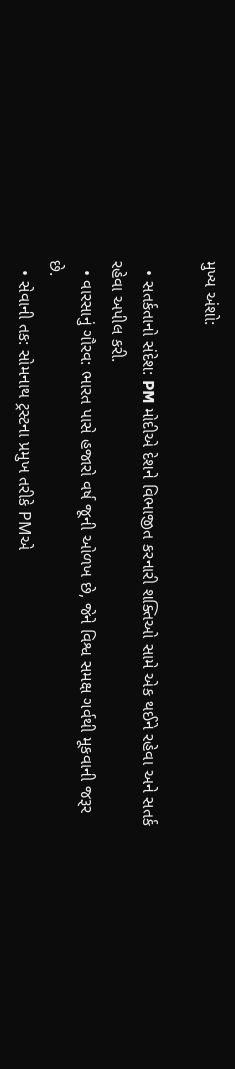મુખ્ય અંશો:

  • સતર્કતાનો સંદેશ: PM મોદીએ દેશને વિભાજીત કરનારી શક્તિઓ સામે એક થઈને રહેવા અને સતર્ક રહેવા અપીલ કરી.
  • વારસાનું ગૌરવ: ભારત પાસે હજારો વર્ષ જૂની ઓળખ છે, જેને વિશ્વ સમક્ષ ગર્વથી મૂકવાની જરૂર છે.
  • સેવાની તક: સોમનાથ ટ્રસ્ટના પ્રમુખ તરીકે PMએ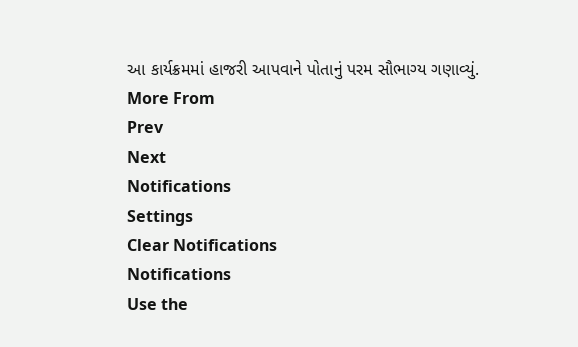આ કાર્યક્રમમાં હાજરી આપવાને પોતાનું પરમ સૌભાગ્ય ગણાવ્યું.
More From
Prev
Next
Notifications
Settings
Clear Notifications
Notifications
Use the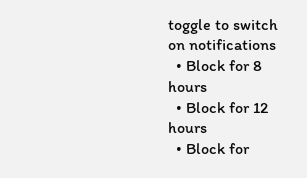toggle to switch on notifications
  • Block for 8 hours
  • Block for 12 hours
  • Block for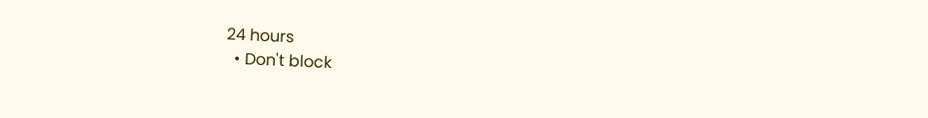24 hours
  • Don't block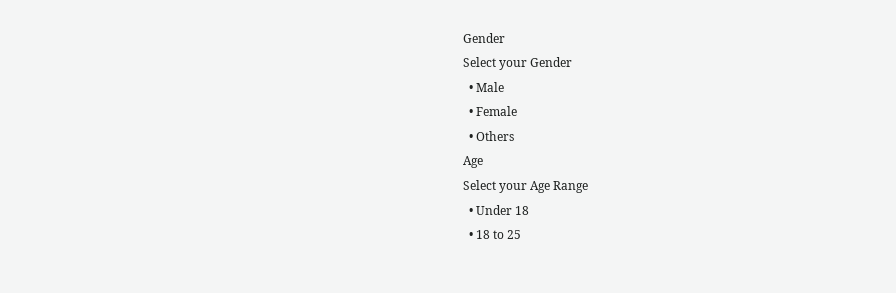Gender
Select your Gender
  • Male
  • Female
  • Others
Age
Select your Age Range
  • Under 18
  • 18 to 25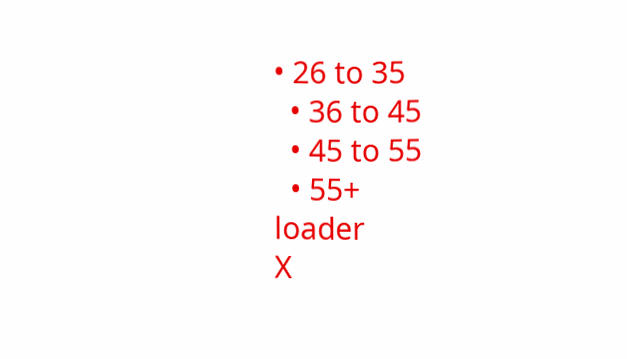• 26 to 35
  • 36 to 45
  • 45 to 55
  • 55+
loader
X